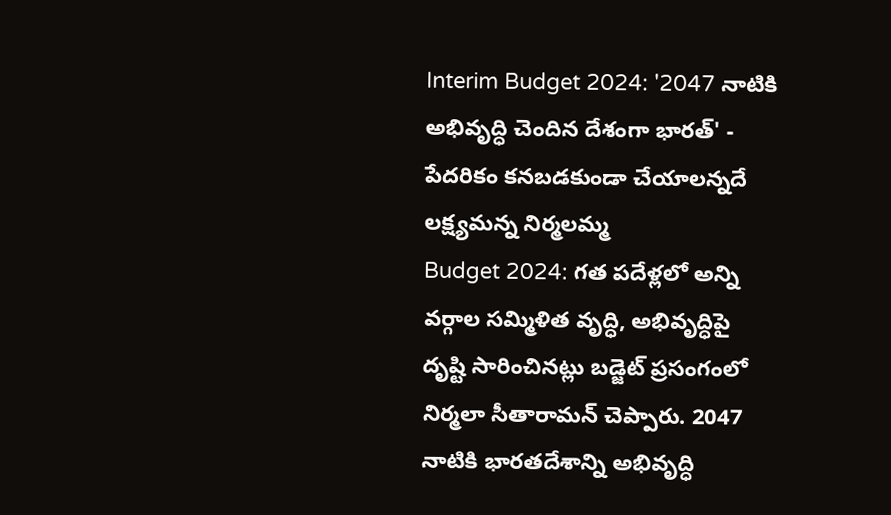Interim Budget 2024: '2047 నాటికి అభివృద్ధి చెందిన దేశంగా భారత్' - పేదరికం కనబడకుండా చేయాలన్నదే లక్ష్యమన్న నిర్మలమ్మ
Budget 2024: గత పదేళ్లలో అన్ని వర్గాల సమ్మిళిత వృద్ధి, అభివృద్ధిపై దృష్టి సారించినట్లు బడ్జెట్ ప్రసంగంలో నిర్మలా సీతారామన్ చెప్పారు. 2047 నాటికి భారతదేశాన్ని అభివృద్ధి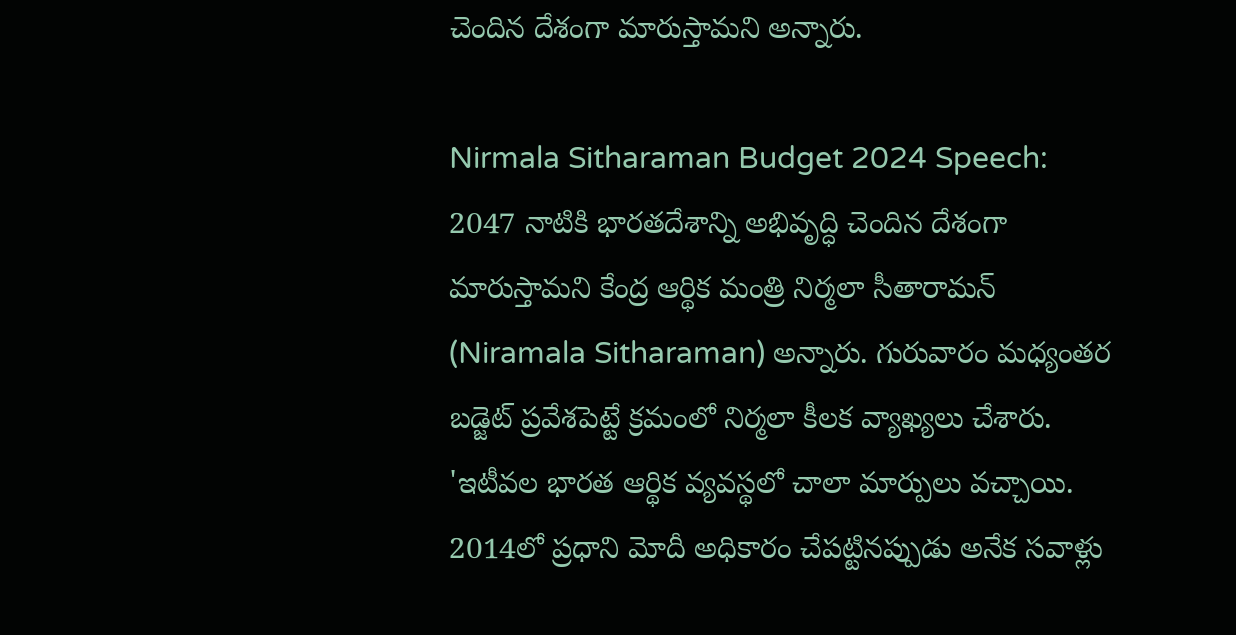చెందిన దేశంగా మారుస్తామని అన్నారు.

Nirmala Sitharaman Budget 2024 Speech: 2047 నాటికి భారతదేశాన్ని అభివృద్ధి చెందిన దేశంగా మారుస్తామని కేంద్ర ఆర్థిక మంత్రి నిర్మలా సీతారామన్ (Niramala Sitharaman) అన్నారు. గురువారం మధ్యంతర బడ్జెట్ ప్రవేశపెట్టే క్రమంలో నిర్మలా కీలక వ్యాఖ్యలు చేశారు. 'ఇటీవల భారత ఆర్థిక వ్యవస్థలో చాలా మార్పులు వచ్చాయి. 2014లో ప్రధాని మోదీ అధికారం చేపట్టినప్పుడు అనేక సవాళ్లు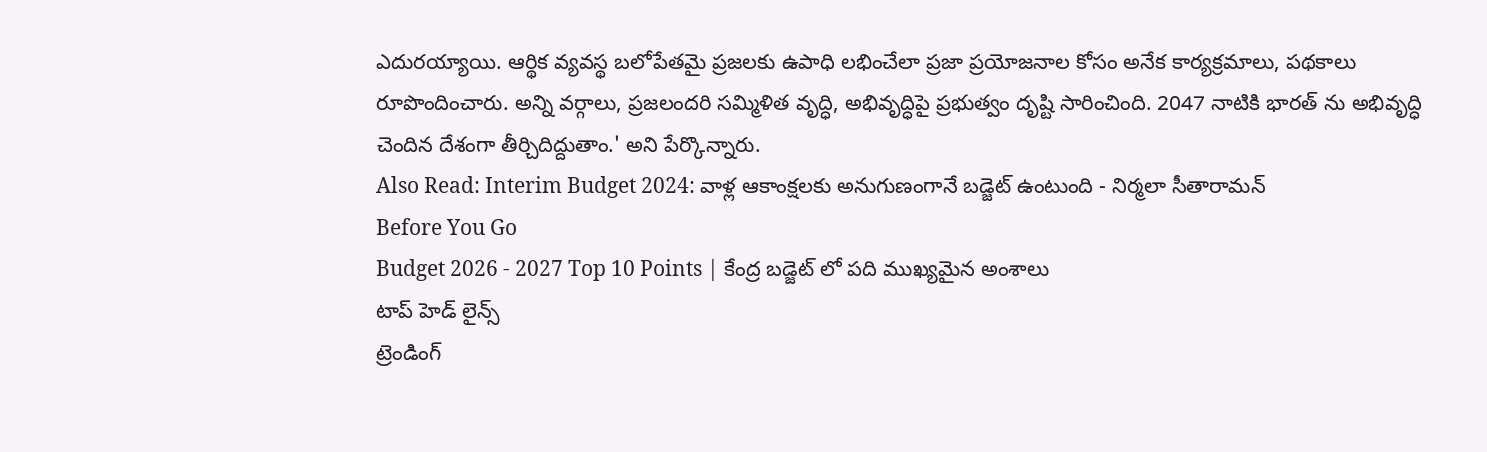ఎదురయ్యాయి. ఆర్థిక వ్యవస్థ బలోపేతమై ప్రజలకు ఉపాధి లభించేలా ప్రజా ప్రయోజనాల కోసం అనేక కార్యక్రమాలు, పథకాలు రూపొందించారు. అన్ని వర్గాలు, ప్రజలందరి సమ్మిళిత వృద్ధి, అభివృద్ధిపై ప్రభుత్వం దృష్టి సారించింది. 2047 నాటికి భారత్ ను అభివృద్ధి చెందిన దేశంగా తీర్చిదిద్దుతాం.' అని పేర్కొన్నారు.
Also Read: Interim Budget 2024: వాళ్ల ఆకాంక్షలకు అనుగుణంగానే బడ్జెట్ ఉంటుంది - నిర్మలా సీతారామన్
Before You Go
Budget 2026 - 2027 Top 10 Points | కేంద్ర బడ్జెట్ లో పది ముఖ్యమైన అంశాలు
టాప్ హెడ్ లైన్స్
ట్రెండింగ్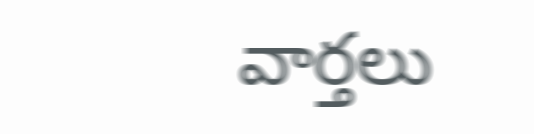వార్తలు